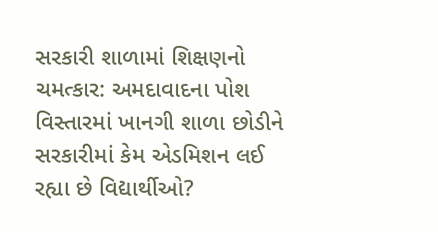સરકારી શાળામાં શિક્ષણનો ચમત્કાર: અમદાવાદના પોશ વિસ્તારમાં ખાનગી શાળા છોડીને સરકારીમાં કેમ એડમિશન લઈ રહ્યા છે વિદ્યાર્થીઓ?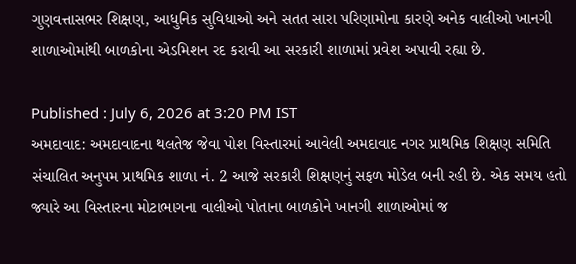ગુણવત્તાસભર શિક્ષણ, આધુનિક સુવિધાઓ અને સતત સારા પરિણામોના કારણે અનેક વાલીઓ ખાનગી શાળાઓમાંથી બાળકોના એડમિશન રદ કરાવી આ સરકારી શાળામાં પ્રવેશ અપાવી રહ્યા છે.

Published : July 6, 2026 at 3:20 PM IST
અમદાવાદ: અમદાવાદના થલતેજ જેવા પોશ વિસ્તારમાં આવેલી અમદાવાદ નગર પ્રાથમિક શિક્ષણ સમિતિ સંચાલિત અનુપમ પ્રાથમિક શાળા નં. 2 આજે સરકારી શિક્ષણનું સફળ મોડેલ બની રહી છે. એક સમય હતો જ્યારે આ વિસ્તારના મોટાભાગના વાલીઓ પોતાના બાળકોને ખાનગી શાળાઓમાં જ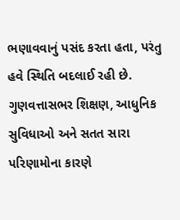ભણાવવાનું પસંદ કરતા હતા, પરંતુ હવે સ્થિતિ બદલાઈ રહી છે. ગુણવત્તાસભર શિક્ષણ, આધુનિક સુવિધાઓ અને સતત સારા પરિણામોના કારણે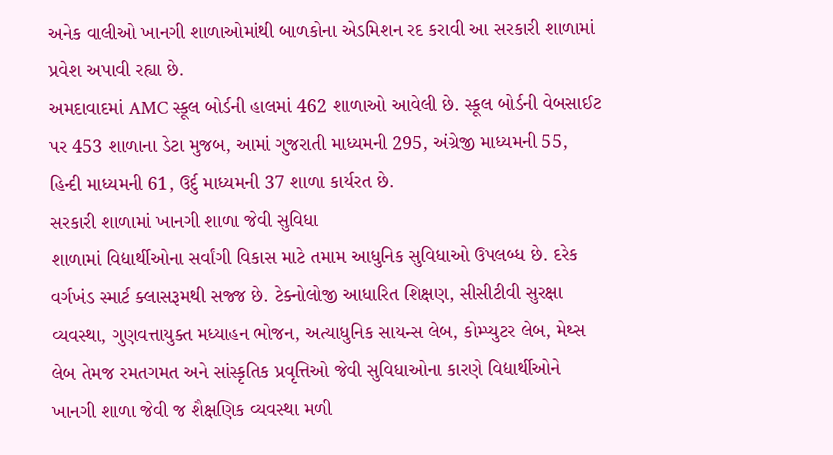અનેક વાલીઓ ખાનગી શાળાઓમાંથી બાળકોના એડમિશન રદ કરાવી આ સરકારી શાળામાં પ્રવેશ અપાવી રહ્યા છે.
અમદાવાદમાં AMC સ્કૂલ બોર્ડની હાલમાં 462 શાળાઓ આવેલી છે. સ્કૂલ બોર્ડની વેબસાઈટ પર 453 શાળાના ડેટા મુજબ, આમાં ગુજરાતી માધ્યમની 295, અંગ્રેજી માધ્યમની 55, હિન્દી માધ્યમની 61, ઉર્દુ માધ્યમની 37 શાળા કાર્યરત છે.
સરકારી શાળામાં ખાનગી શાળા જેવી સુવિધા
શાળામાં વિદ્યાર્થીઓના સર્વાંગી વિકાસ માટે તમામ આધુનિક સુવિધાઓ ઉપલબ્ધ છે. દરેક વર્ગખંડ સ્માર્ટ ક્લાસરૂમથી સજ્જ છે. ટેક્નોલોજી આધારિત શિક્ષણ, સીસીટીવી સુરક્ષા વ્યવસ્થા, ગુણવત્તાયુક્ત મધ્યાહન ભોજન, અત્યાધુનિક સાયન્સ લેબ, કોમ્પ્યુટર લેબ, મેથ્સ લેબ તેમજ રમતગમત અને સાંસ્કૃતિક પ્રવૃત્તિઓ જેવી સુવિધાઓના કારણે વિદ્યાર્થીઓને ખાનગી શાળા જેવી જ શૈક્ષણિક વ્યવસ્થા મળી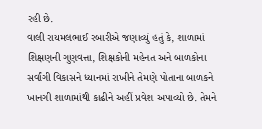રહી છે.
વાલી રાયમલભાઈ રબારીએ જણાવ્યું હતું કે, શાળામાં શિક્ષણની ગુણવત્તા, શિક્ષકોની મહેનત અને બાળકોના સર્વાંગી વિકાસને ધ્યાનમાં રાખીને તેમણે પોતાના બાળકને ખાનગી શાળામાંથી કાઢીને અહીં પ્રવેશ અપાવ્યો છે. તેમને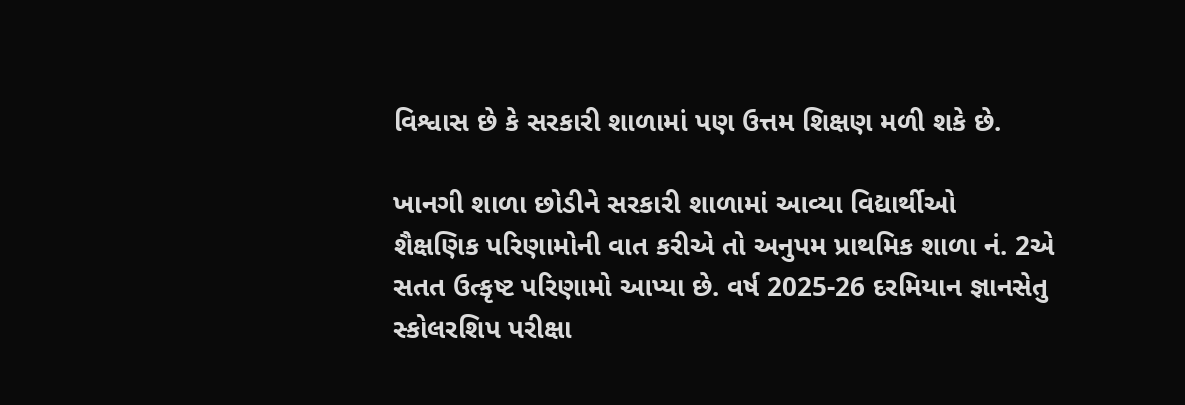વિશ્વાસ છે કે સરકારી શાળામાં પણ ઉત્તમ શિક્ષણ મળી શકે છે.

ખાનગી શાળા છોડીને સરકારી શાળામાં આવ્યા વિદ્યાર્થીઓ
શૈક્ષણિક પરિણામોની વાત કરીએ તો અનુપમ પ્રાથમિક શાળા નં. 2એ સતત ઉત્કૃષ્ટ પરિણામો આપ્યા છે. વર્ષ 2025-26 દરમિયાન જ્ઞાનસેતુ સ્કોલરશિપ પરીક્ષા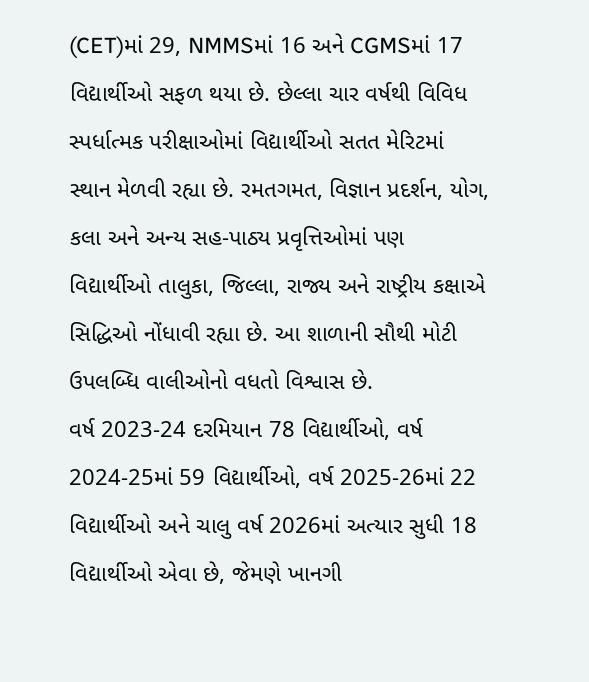(CET)માં 29, NMMSમાં 16 અને CGMSમાં 17 વિદ્યાર્થીઓ સફળ થયા છે. છેલ્લા ચાર વર્ષથી વિવિધ સ્પર્ધાત્મક પરીક્ષાઓમાં વિદ્યાર્થીઓ સતત મેરિટમાં સ્થાન મેળવી રહ્યા છે. રમતગમત, વિજ્ઞાન પ્રદર્શન, યોગ, કલા અને અન્ય સહ-પાઠ્ય પ્રવૃત્તિઓમાં પણ વિદ્યાર્થીઓ તાલુકા, જિલ્લા, રાજ્ય અને રાષ્ટ્રીય કક્ષાએ સિદ્ધિઓ નોંધાવી રહ્યા છે. આ શાળાની સૌથી મોટી ઉપલબ્ધિ વાલીઓનો વધતો વિશ્વાસ છે.
વર્ષ 2023-24 દરમિયાન 78 વિદ્યાર્થીઓ, વર્ષ 2024-25માં 59 વિદ્યાર્થીઓ, વર્ષ 2025-26માં 22 વિદ્યાર્થીઓ અને ચાલુ વર્ષ 2026માં અત્યાર સુધી 18 વિદ્યાર્થીઓ એવા છે, જેમણે ખાનગી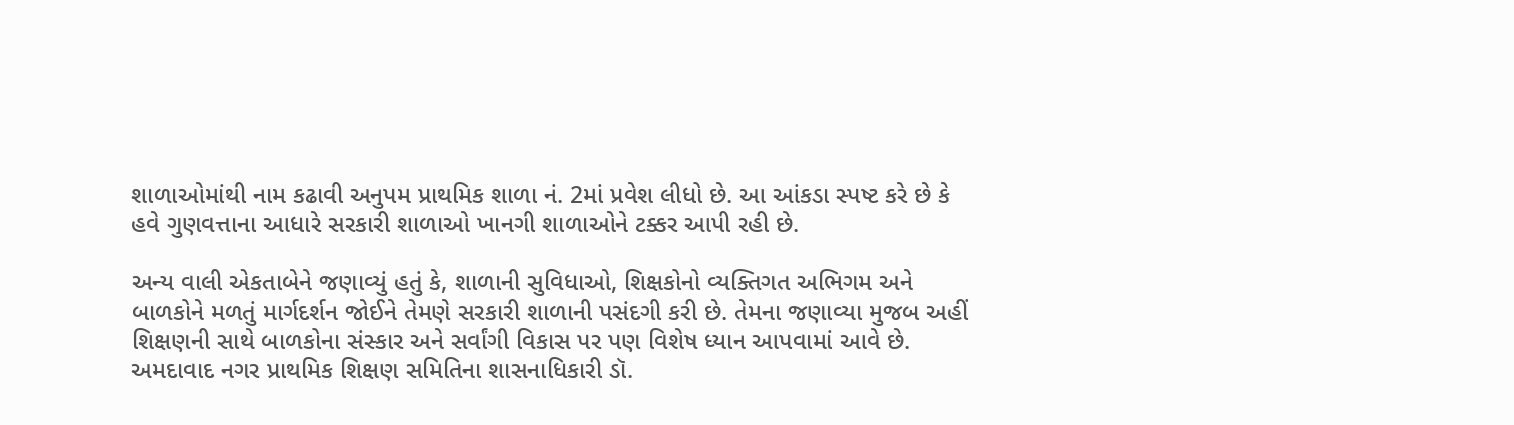શાળાઓમાંથી નામ કઢાવી અનુપમ પ્રાથમિક શાળા નં. 2માં પ્રવેશ લીધો છે. આ આંકડા સ્પષ્ટ કરે છે કે હવે ગુણવત્તાના આધારે સરકારી શાળાઓ ખાનગી શાળાઓને ટક્કર આપી રહી છે.

અન્ય વાલી એકતાબેને જણાવ્યું હતું કે, શાળાની સુવિધાઓ, શિક્ષકોનો વ્યક્તિગત અભિગમ અને બાળકોને મળતું માર્ગદર્શન જોઈને તેમણે સરકારી શાળાની પસંદગી કરી છે. તેમના જણાવ્યા મુજબ અહીં શિક્ષણની સાથે બાળકોના સંસ્કાર અને સર્વાંગી વિકાસ પર પણ વિશેષ ધ્યાન આપવામાં આવે છે.
અમદાવાદ નગર પ્રાથમિક શિક્ષણ સમિતિના શાસનાધિકારી ડૉ.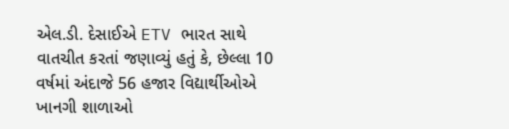એલ.ડી. દેસાઈએ ETV ભારત સાથે વાતચીત કરતાં જણાવ્યું હતું કે, છેલ્લા 10 વર્ષમાં અંદાજે 56 હજાર વિદ્યાર્થીઓએ ખાનગી શાળાઓ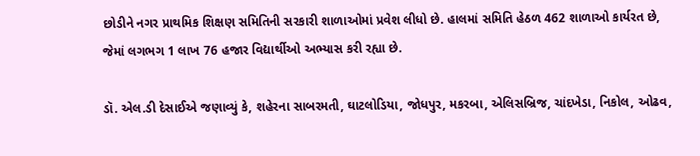છોડીને નગર પ્રાથમિક શિક્ષણ સમિતિની સરકારી શાળાઓમાં પ્રવેશ લીધો છે. હાલમાં સમિતિ હેઠળ 462 શાળાઓ કાર્યરત છે, જેમાં લગભગ 1 લાખ 76 હજાર વિદ્યાર્થીઓ અભ્યાસ કરી રહ્યા છે.

ડૉ. એલ.ડી દેસાઈએ જણાવ્યું કે, શહેરના સાબરમતી, ઘાટલોડિયા, જોધપુર, મકરબા, એલિસબ્રિજ, ચાંદખેડા, નિકોલ, ઓઢવ,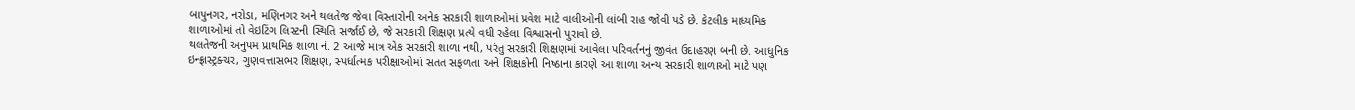બાપુનગર, નરોડા, મણિનગર અને થલતેજ જેવા વિસ્તારોની અનેક સરકારી શાળાઓમાં પ્રવેશ માટે વાલીઓની લાંબી રાહ જોવી પડે છે. કેટલીક માધ્યમિક શાળાઓમાં તો વેઇટિંગ લિસ્ટની સ્થિતિ સર્જાઈ છે, જે સરકારી શિક્ષણ પ્રત્યે વધી રહેલા વિશ્વાસનો પુરાવો છે.
થલતેજની અનુપમ પ્રાથમિક શાળા નં. 2 આજે માત્ર એક સરકારી શાળા નથી, પરંતુ સરકારી શિક્ષણમાં આવેલા પરિવર્તનનું જીવંત ઉદાહરણ બની છે. આધુનિક ઇન્ફ્રાસ્ટ્રક્ચર, ગુણવત્તાસભર શિક્ષણ, સ્પર્ધાત્મક પરીક્ષાઓમાં સતત સફળતા અને શિક્ષકોની નિષ્ઠાના કારણે આ શાળા અન્ય સરકારી શાળાઓ માટે પણ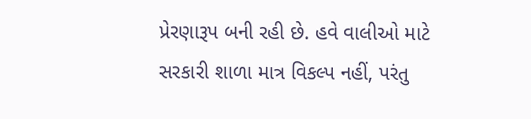પ્રેરણારૂપ બની રહી છે. હવે વાલીઓ માટે સરકારી શાળા માત્ર વિકલ્પ નહીં, પરંતુ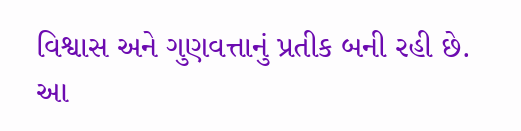વિશ્વાસ અને ગુણવત્તાનું પ્રતીક બની રહી છે.
આ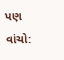પણ વાંચો: